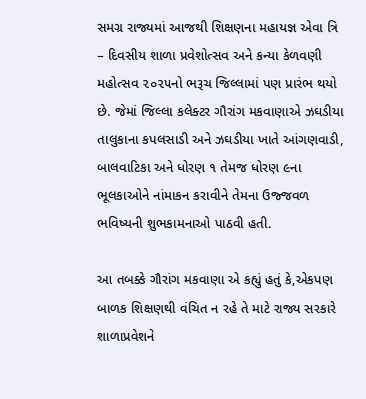સમગ્ર રાજ્યમાં આજથી શિક્ષણના મહાયજ્ઞ એવા ત્રિ – દિવસીય શાળા પ્રવેશોત્સવ અને કન્યા કેળવણી મહોત્સવ ૨૦૨૫નો ભરૂચ જિલ્લામાં પણ પ્રારંભ થયો છે. જેમાં જિલ્લા કલેક્ટર ગૌરાંગ મકવાણાએ ઝઘડીયા તાલુકાના કપલસાડી અને ઝઘડીયા ખાતે આંગણવાડી, બાલવાટિકા અને ધોરણ ૧ તેમજ ધોરણ ૯ના ભૂલકાઓને નાંમાકન કરાવીને તેમના ઉજ્જવળ ભવિષ્યની શુભકામનાઓ પાઠવી હતી.

આ તબક્કે ગૌરાંગ મકવાણા એ કહ્યું હતું કે,એકપણ બાળક શિક્ષણથી વંચિત ન રહે તે માટે રાજ્ય સરકારે શાળાપ્રવેશને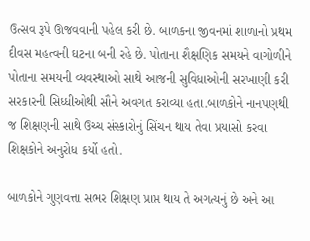ઉત્સવ રૂપે ઊજવવાની પહેલ કરી છે. બાળકના જીવનમાં શાળાનો પ્રથમ દીવસ મહત્વની ઘટના બની રહે છે. પોતાના શૈક્ષણિક સમયને વાગોળીને પોતાના સમયની વ્યવસ્થાઓ સાથે આજની સુવિધાઓની સરખાણી કરી સરકારની સિધ્ધીઓથી સૌને અવગત કરાવ્યા હતા.બાળકોને નાનપણથી જ શિક્ષણની સાથે ઉચ્ચ સંસ્કારોનું સિંચન થાય તેવા પ્રયાસો કરવા શિક્ષકોને અનુરોધ કર્યો હતો.

બાળકોને ગુણવત્તા સભર શિક્ષણ પ્રાપ્ત થાય તે અગત્યનું છે અને આ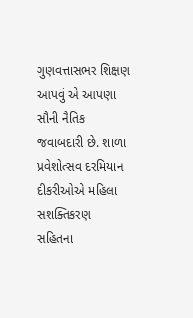ગુણવત્તાસભર શિક્ષણ આપવું એ આપણા સૌની નૈતિક જવાબદારી છે. શાળા પ્રવેશોત્સવ દરમિયાન દીકરીઓએ મહિલા સશક્તિકરણ સહિતના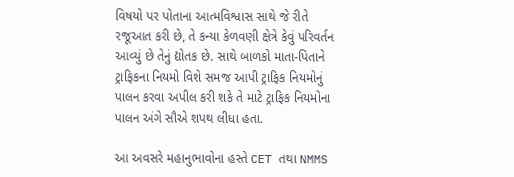વિષયો પર પોતાના આત્મવિશ્વાસ સાથે જે રીતે રજૂઆત કરી છે, તે કન્યા કેળવણી ક્ષેત્રે કેવું પરિવર્તન આવ્યું છે તેનું દ્યોતક છે. સાથે બાળકો માતા-પિતાને ટ્રાફિકના નિયમો વિશે સમજ આપી ટ્રાફિક નિયમોનું પાલન કરવા અપીલ કરી શકે તે માટે ટ્રાફિક નિયમોના પાલન અંગે સૌએ શપથ લીધા હતા.

આ અવસરે મહાનુભાવોના હસ્તે CET તથા NMMS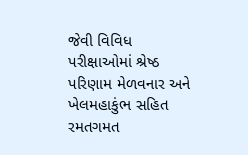જેવી વિવિધ પરીક્ષાઓમાં શ્રેષ્ઠ પરિણામ મેળવનાર અને ખેલમહાકુંભ સહિત રમતગમત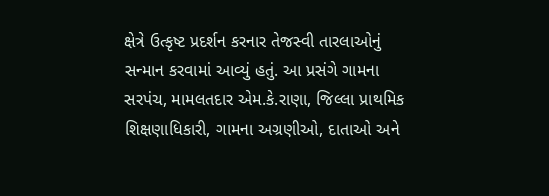ક્ષેત્રે ઉત્કૃષ્ટ પ્રદર્શન કરનાર તેજસ્વી તારલાઓનું સન્માન કરવામાં આવ્યું હતું. આ પ્રસંગે ગામના સરપંચ, મામલતદાર એમ.કે.રાણા, જિલ્લા પ્રાથમિક શિક્ષણાધિકારી, ગામના અગ્રણીઓ, દાતાઓ અને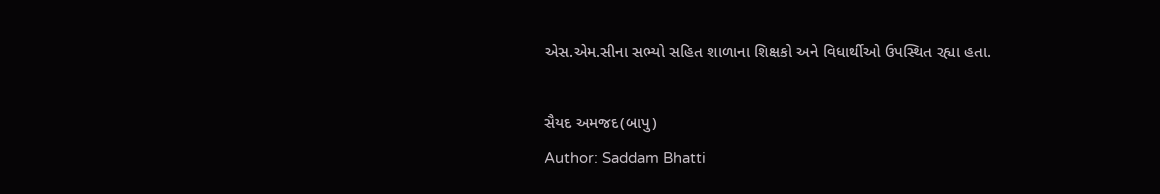એસ.એમ.સીના સભ્યો સહિત શાળાના શિક્ષકો અને વિધાર્થીઓ ઉપસ્થિત રહ્યા હતા.

સૈયદ અમજદ(બાપુ)
Author: Saddam Bhatti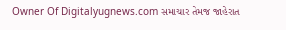Owner Of Digitalyugnews.com સમાચાર તેમજ જાહેરાત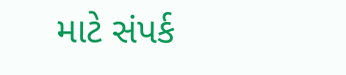માટે સંપર્ક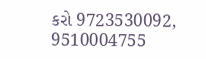કરો 9723530092, 9510004755